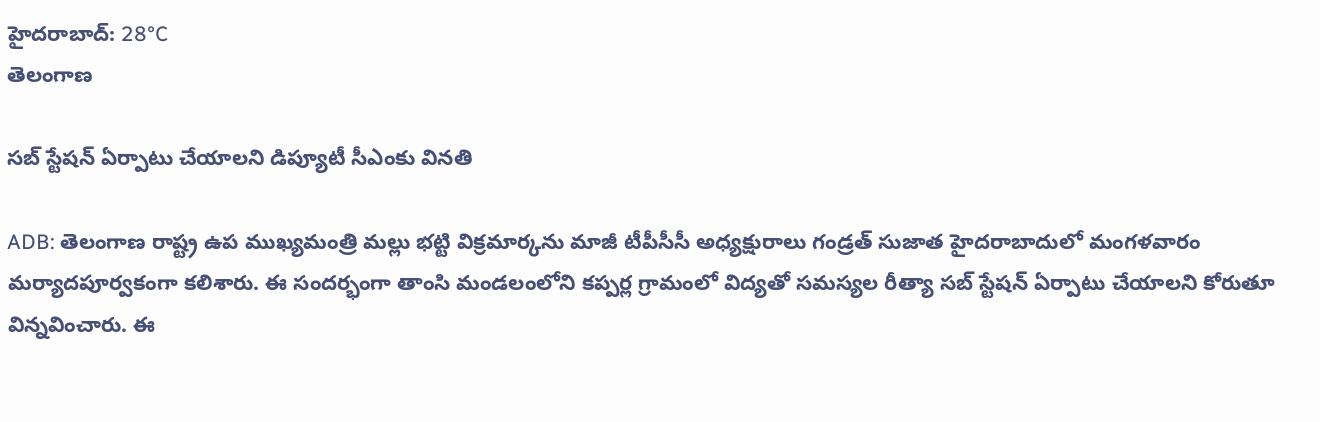హైదరాబాద్: 28°C
తెలంగాణ

సబ్ స్టేషన్ ఏర్పాటు చేయాలని డిప్యూటీ సీఎంకు వినతి

ADB: తెలంగాణ రాష్ట్ర ఉప ముఖ్యమంత్రి మల్లు భట్టి విక్రమార్కను మాజీ టీపీసీసీ అధ్యక్షురాలు గండ్రత్ సుజాత హైదరాబాదులో మంగళవారం మర్యాదపూర్వకంగా కలిశారు. ఈ సందర్భంగా తాంసి మండలంలోని కప్పర్ల గ్రామంలో విద్యతో సమస్యల రీత్యా సబ్ స్టేషన్ ఏర్పాటు చేయాలని కోరుతూ విన్నవించారు. ఈ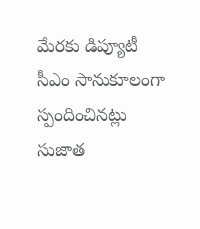మేరకు డిప్యూటీ సీఎం సానుకూలంగా స్పందించినట్లు సుజాత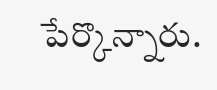పేర్కొన్నారు.